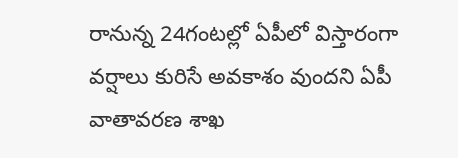రానున్న 24గంటల్లో ఏపీలో విస్తారంగా వర్షాలు కురిసే అవకాశం వుందని ఏపీ వాతావరణ శాఖ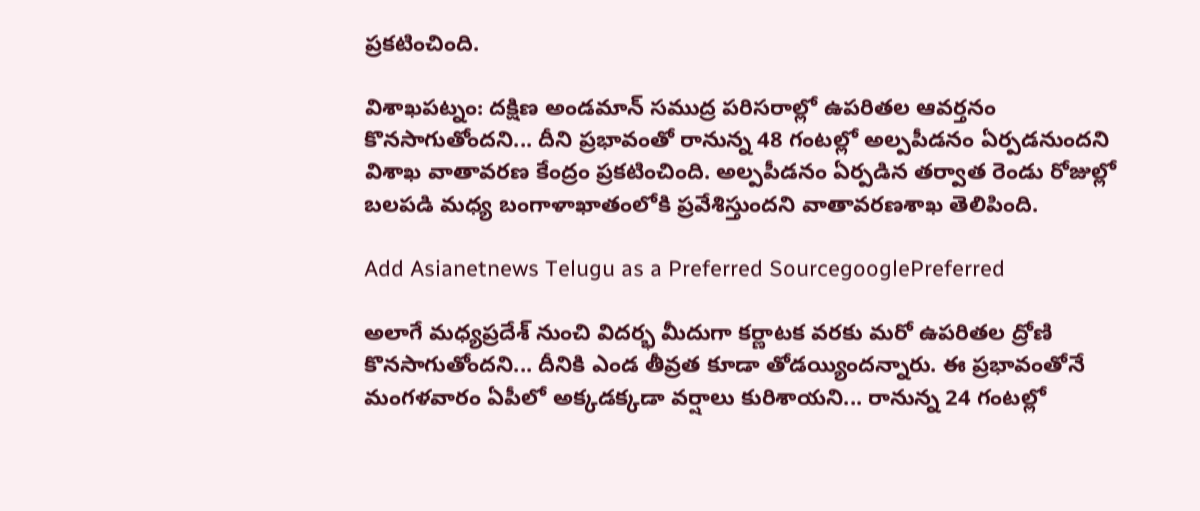ప్రకటించింది.

విశాఖపట్నం: దక్షిణ అండమాన్‌ సముద్ర పరిసరాల్లో ఉపరితల ఆవర్తనం కొనసాగుతోందని... దీని ప్రభావంతో రానున్న 48 గంటల్లో అల్పపీడనం ఏర్పడనుందని విశాఖ వాతావరణ కేంద్రం ప్రకటించింది. అల్పపీడనం ఏర్పడిన తర్వాత రెండు రోజుల్లో బలపడి మధ్య బంగాళాఖాతంలోకి ప్రవేశిస్తుందని వాతావరణశాఖ తెలిపింది.

Add Asianetnews Telugu as a Preferred SourcegooglePreferred

అలాగే మధ్యప్రదేశ్‌ నుంచి విదర్భ మీదుగా కర్ణాటక వరకు మరో ఉపరితల ద్రోణి కొనసాగుతోందని... దీనికి ఎండ తీవ్రత కూడా తోడయ్యిందన్నారు. ఈ ప్రభావంతోనే మంగళవారం ఏపీలో అక్కడక్కడా వర్షాలు కురిశాయని... రానున్న 24 గంటల్లో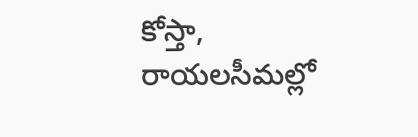కోస్తా, రాయలసీమల్లో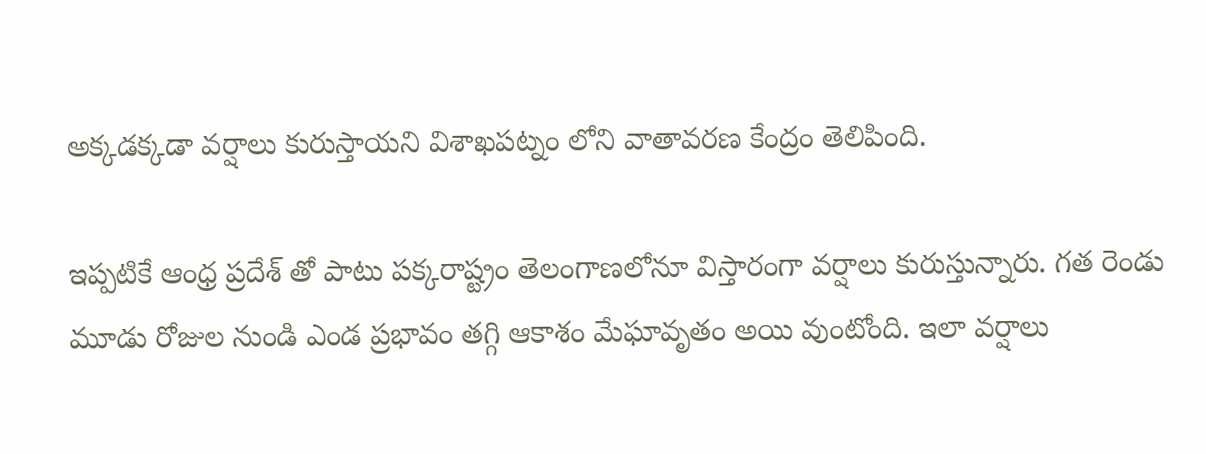అక్కడక్కడా వర్షాలు కురుస్తాయని విశాఖపట్నం లోని వాతావరణ కేంద్రం తెలిపింది.

ఇప్పటికే ఆంధ్ర ప్రదేశ్ తో పాటు పక్కరాష్ట్రం తెలంగాణలోనూ విస్తారంగా వర్షాలు కురుస్తున్నారు. గత రెండు మూడు రోజుల నుండి ఎండ ప్రభావం తగ్గి ఆకాశం మేఘావృతం అయి వుంటోంది. ఇలా వర్షాలు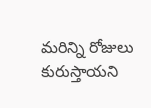మరిన్ని రోజులు కురుస్తాయని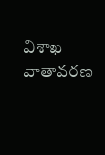విశాఖ వాతావరణ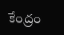కేంద్రం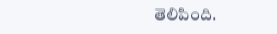తెలిపింది.